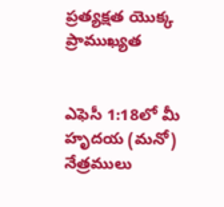ప్రత్యక్షత యొక్క ప్రాముఖ్యత


ఎఫెసీ 1:18లో మీ హృదయ (మనో) నేత్రములు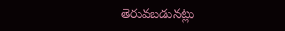తెరువబడునట్లు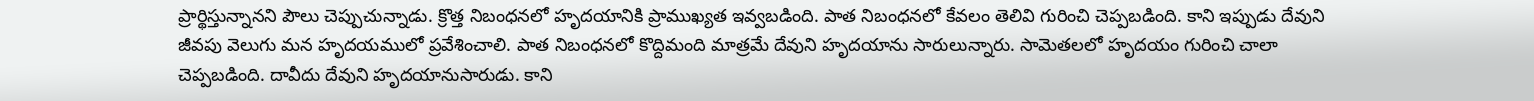ప్రార్థిస్తున్నానని పౌలు చెప్పుచున్నాడు. క్రొత్త నిబంధనలో హృదయానికి ప్రాముఖ్యత ఇవ్వబడింది. పాత నిబంధనలో కేవలం తెలివి గురించి చెప్పబడింది. కాని ఇప్పుడు దేవుని జీవపు వెలుగు మన హృదయములో ప్రవేశించాలి. పాత నిబంధనలో కొద్దిమంది మాత్రమే దేవుని హృదయాను సారులున్నారు. సామెతలలో హృదయం గురించి చాలా చెప్పబడింది. దావీదు దేవుని హృదయానుసారుడు. కాని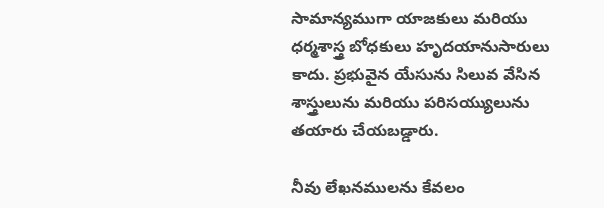సామాన్యముగా యాజకులు మరియు ధర్మశాస్త్ర బోధకులు హృదయానుసారులు కాదు. ప్రభువైన యేసును సిలువ వేసిన శాస్త్రులును మరియు పరిసయ్యులును తయారు చేయబడ్డారు.

నీవు లేఖనములను కేవలం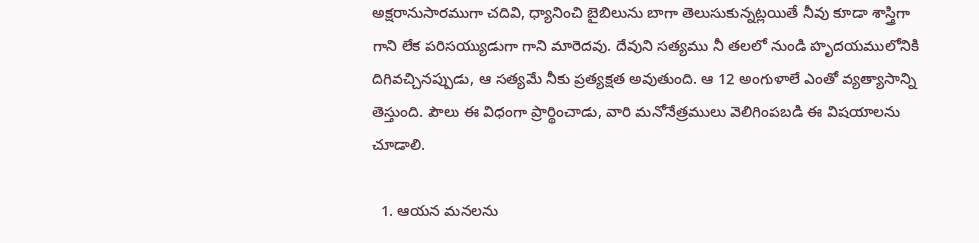అక్షరానుసారముగా చదివి, ధ్యానించి బైబిలును బాగా తెలుసుకున్నట్లయితే నీవు కూడా శాస్త్రిగా గాని లేక పరిసయ్యుడుగా గాని మారెదవు. దేవుని సత్యము నీ తలలో నుండి హృదయములోనికి దిగివచ్చినప్పుడు, ఆ సత్యమే నీకు ప్రత్యక్షత అవుతుంది. ఆ 12 అంగుళాలే ఎంతో వ్యత్యాసాన్ని తెస్తుంది. పౌలు ఈ విధంగా ప్రార్థించాడు, వారి మనోనేత్రములు వెలిగింపబడి ఈ విషయాలను చూడాలి.

  1. ఆయన మనలను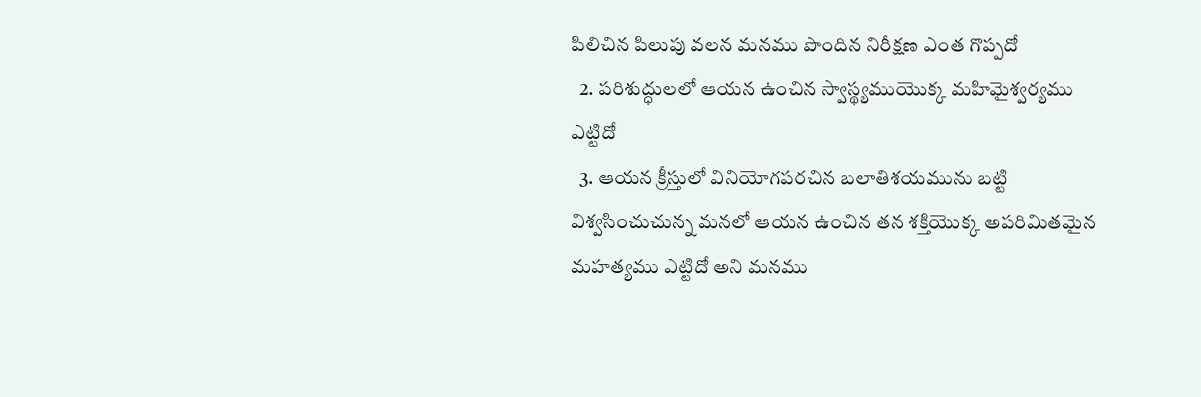పిలిచిన పిలుపు వలన మనము పొందిన నిరీక్షణ ఎంత గొప్పదో
  2. పరిశుద్ధులలో ఆయన ఉంచిన స్వాస్థ్యముయొక్క మహిమైశ్వర్యము ఎట్టిదో
  3. ఆయన క్రీస్తులో వినియోగపరచిన బలాతిశయమును బట్టి విశ్వసించుచున్న మనలో ఆయన ఉంచిన తన శక్తియొక్క అపరిమితమైన మహత్యము ఎట్టిదో అని మనము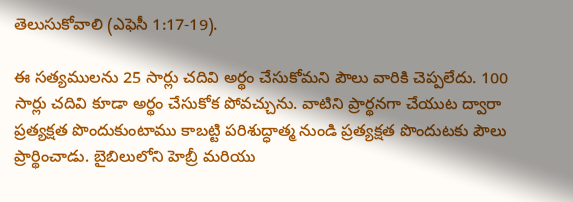తెలుసుకోవాలి (ఎఫెసీ 1:17-19).

ఈ సత్యములను 25 సార్లు చదివి అర్థం చేసుకోమని పౌలు వారికి చెప్పలేదు. 100 సార్లు చదివి కూడా అర్థం చేసుకోక పోవచ్చును. వాటిని ప్రార్థనగా చేయుట ద్వారా ప్రత్యక్షత పొందుకుంటాము కాబట్టి పరిశుద్ధాత్మ నుండి ప్రత్యక్షత పొందుటకు పౌలు ప్రార్థించాడు. బైబిలులోని హెబ్రీ మరియు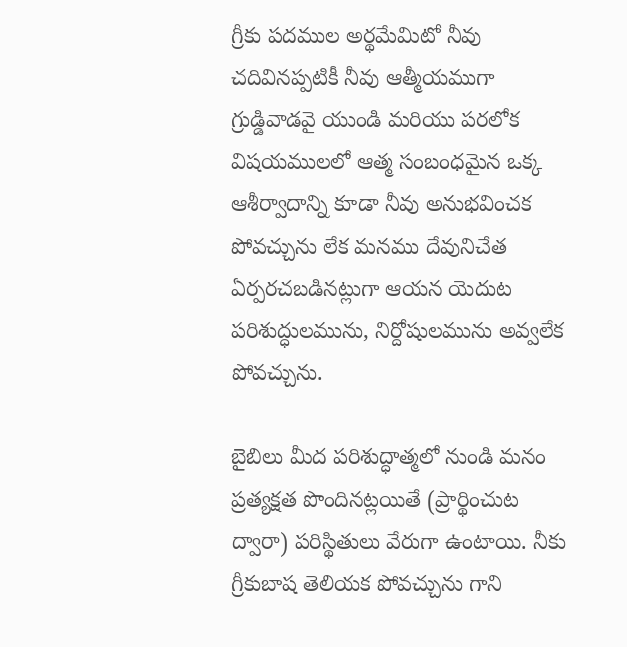గ్రీకు పదముల అర్థమేమిటో నీవు చదివినప్పటికీ నీవు ఆత్మీయముగా గ్రుడ్డివాడవై యుండి మరియు పరలోక విషయములలో ఆత్మ సంబంధమైన ఒక్క ఆశీర్వాదాన్ని కూడా నీవు అనుభవించక పోవచ్చును లేక మనము దేవునిచేత ఏర్పరచబడినట్లుగా ఆయన యెదుట పరిశుద్ధులమును, నిర్దోషులమును అవ్వలేక పోవచ్చును.

బైబిలు మీద పరిశుద్ధాత్మలో నుండి మనం ప్రత్యక్షత పొందినట్లయితే (ప్రార్థించుట ద్వారా) పరిస్థితులు వేరుగా ఉంటాయి. నీకు గ్రీకుబాష తెలియక పోవచ్చును గాని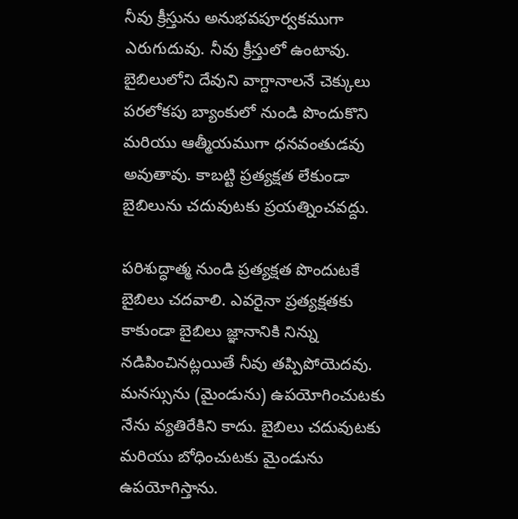నీవు క్రీస్తును అనుభవపూర్వకముగా ఎరుగుదువు. నీవు క్రీస్తులో ఉంటావు. బైబిలులోని దేవుని వాగ్దానాలనే చెక్కులు పరలోకపు బ్యాంకులో నుండి పొందుకొని మరియు ఆత్మీయముగా ధనవంతుడవు అవుతావు. కాబట్టి ప్రత్యక్షత లేకుండా బైబిలును చదువుటకు ప్రయత్నించవద్దు.

పరిశుద్ధాత్మ నుండి ప్రత్యక్షత పొందుటకే బైబిలు చదవాలి. ఎవరైనా ప్రత్యక్షతకు కాకుండా బైబిలు జ్ఞానానికి నిన్ను నడిపించినట్లయితే నీవు తప్పిపోయెదవు. మనస్సును (మైండును) ఉపయోగించుటకు నేను వ్యతిరేకిని కాదు. బైబిలు చదువుటకు మరియు బోధించుటకు మైండును ఉపయోగిస్తాను.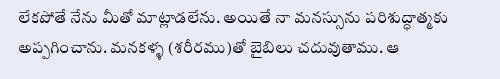లేకపోతే నేను మీతో మాట్లాడలేను. అయితే నా మనస్సును పరిశుద్ధాత్మకు అప్పగించాను. మనకళ్ళ (శరీరము)తో బైబిలు చదువుతాము. ఆ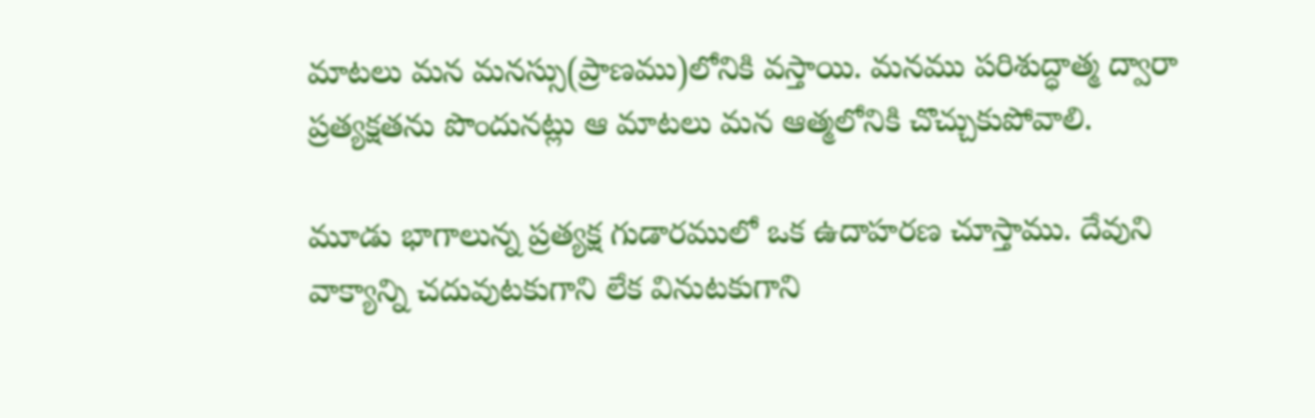మాటలు మన మనస్సు(ప్రాణము)లోనికి వస్తాయి. మనము పరిశుద్ధాత్మ ద్వారా ప్రత్యక్షతను పొందునట్లు ఆ మాటలు మన ఆత్మలోనికి చొచ్చుకుపోవాలి.

మూడు భాగాలున్న ప్రత్యక్ష గుడారములో ఒక ఉదాహరణ చూస్తాము. దేవుని వాక్యాన్ని చదువుటకుగాని లేక వినుటకుగాని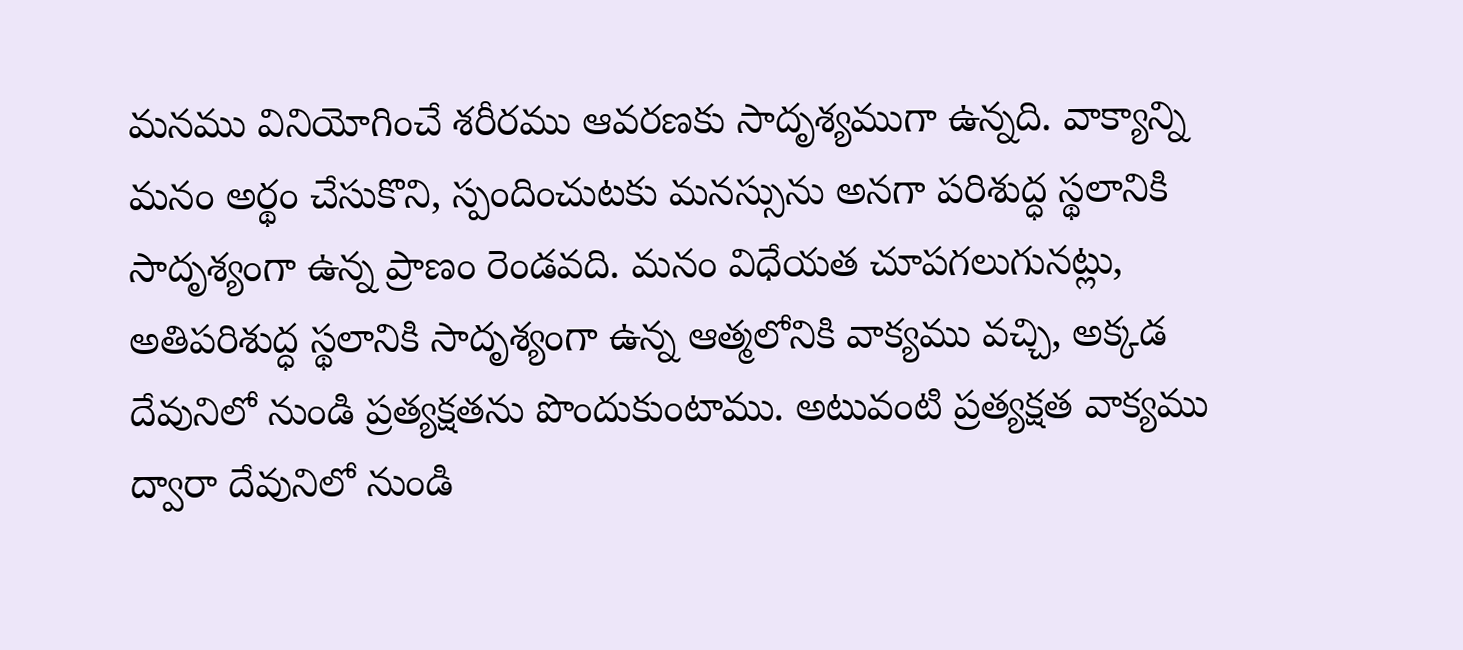మనము వినియోగించే శరీరము ఆవరణకు సాదృశ్యముగా ఉన్నది. వాక్యాన్ని మనం అర్థం చేసుకొని, స్పందించుటకు మనస్సును అనగా పరిశుద్ధ స్థలానికి సాదృశ్యంగా ఉన్న ప్రాణం రెండవది. మనం విధేయత చూపగలుగునట్లు, అతిపరిశుద్ధ స్థలానికి సాదృశ్యంగా ఉన్న ఆత్మలోనికి వాక్యము వచ్చి, అక్కడ దేవునిలో నుండి ప్రత్యక్షతను పొందుకుంటాము. అటువంటి ప్రత్యక్షత వాక్యము ద్వారా దేవునిలో నుండి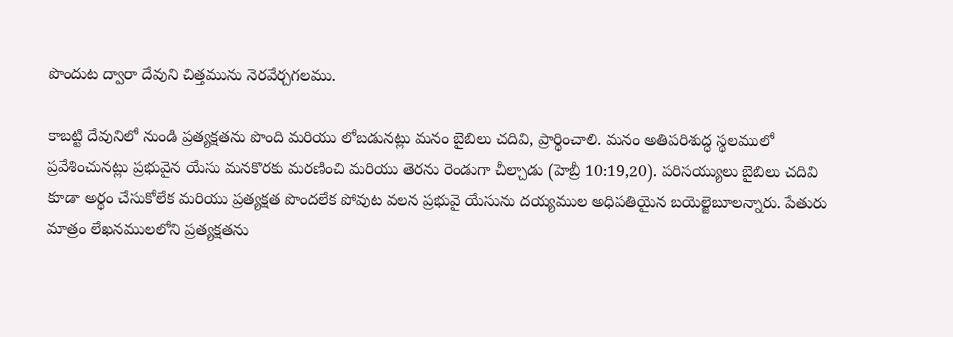పొందుట ద్వారా దేవుని చిత్తమును నెరవేర్చగలము.

కాబట్టి దేవునిలో నుండి ప్రత్యక్షతను పొంది మరియు లోబడునట్లు మనం బైబిలు చదివి, ప్రార్థించాలి. మనం అతిపరిశుద్ధ స్థలములో ప్రవేశించునట్లు ప్రభువైన యేసు మనకొరకు మరణించి మరియు తెరను రెండుగా చీల్చాడు (హెబ్రీ 10:19,20). పరిసయ్యులు బైబిలు చదివి కూడా అర్థం చేసుకోలేక మరియు ప్రత్యక్షత పొందలేక పోవుట వలన ప్రభువై యేసును దయ్యముల అధిపతియైన బయెల్జెబూలన్నారు. పేతురు మాత్రం లేఖనములలోని ప్రత్యక్షతను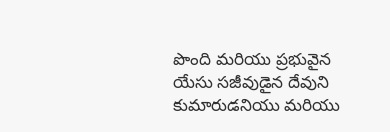పొంది మరియు ప్రభువైన యేసు సజీవుడైన దేవుని కుమారుడనియు మరియు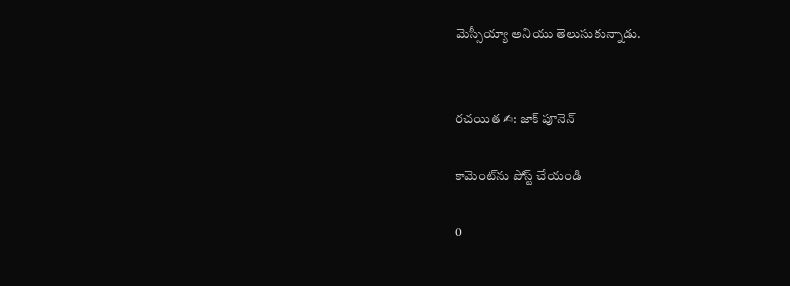మెస్సీయ్యా అనియు తెలుసుకున్నాడు.


రచయిత ✍: జాక్ పూనెన్

కామెంట్‌ను పోస్ట్ చేయండి

0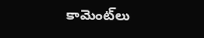కామెంట్‌లు